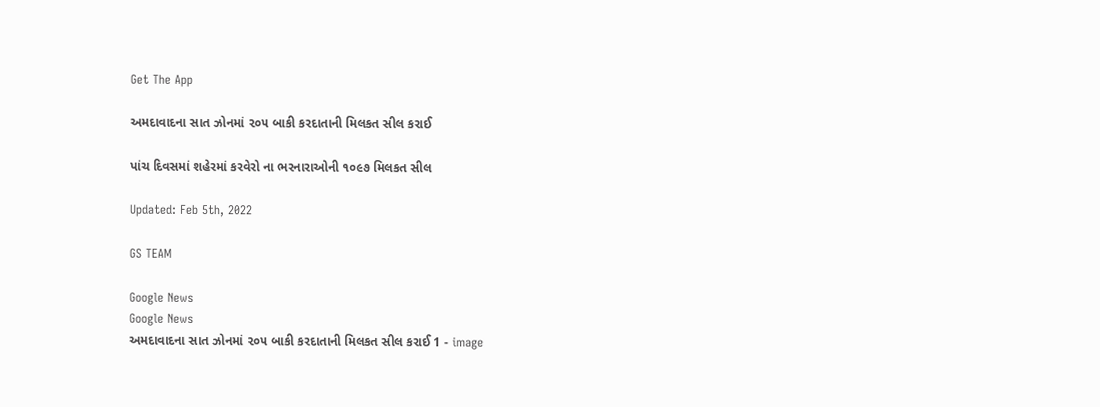Get The App

અમદાવાદના સાત ઝોનમાં ૨૦૫ બાકી કરદાતાની મિલકત સીલ કરાઈ

પાંચ દિવસમાં શહેરમાં કરવેરો ના ભરનારાઓની ૧૦૯૭ મિલકત સીલ

Updated: Feb 5th, 2022

GS TEAM

Google News
Google News
અમદાવાદના સાત ઝોનમાં ૨૦૫ બાકી કરદાતાની મિલકત સીલ કરાઈ 1 - image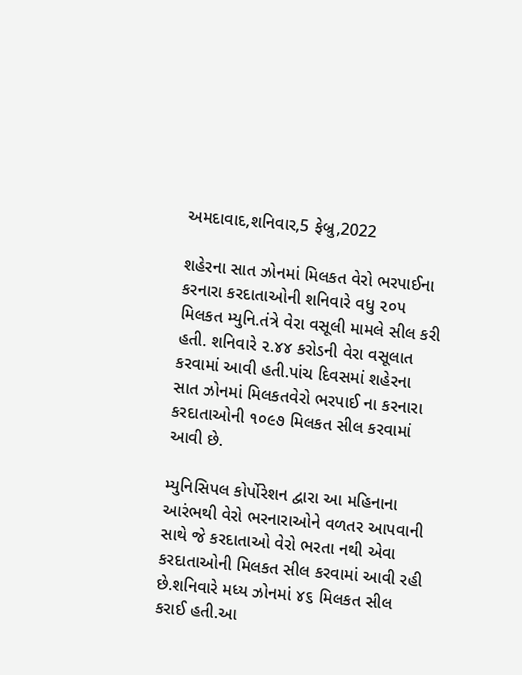અમદાવાદ,શનિવાર,5 ફેબ્રુ,2022

શહેરના સાત ઝોનમાં મિલકત વેરો ભરપાઈના કરનારા કરદાતાઓની શનિવારે વધુ ૨૦૫ મિલકત મ્યુનિ.તંત્રે વેરા વસૂલી મામલે સીલ કરી હતી. શનિવારે ૨.૪૪ કરોડની વેરા વસૂલાત કરવામાં આવી હતી.પાંચ દિવસમાં શહેરના સાત ઝોનમાં મિલકતવેરો ભરપાઈ ના કરનારા કરદાતાઓની ૧૦૯૭ મિલકત સીલ કરવામાં આવી છે.

મ્યુનિસિપલ કોર્પોરેશન દ્વારા આ મહિનાના આરંભથી વેરો ભરનારાઓને વળતર આપવાની સાથે જે કરદાતાઓ વેરો ભરતા નથી એવા કરદાતાઓની મિલકત સીલ કરવામાં આવી રહી છે.શનિવારે મધ્ય ઝોનમાં ૪૬ મિલકત સીલ કરાઈ હતી.આ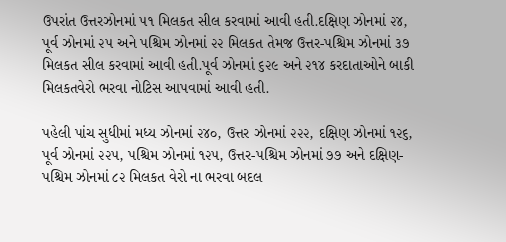ઉપરાંત ઉત્તરઝોનમાં ૫૧ મિલકત સીલ કરવામાં આવી હતી.દક્ષિણ ઝોનમાં ૨૪, પૂર્વ ઝોનમાં ૨૫ અને પશ્ચિમ ઝોનમાં ૨૨ મિલકત તેમજ ઉત્તર-પશ્ચિમ ઝોનમાં ૩૭ મિલકત સીલ કરવામાં આવી હતી.પૂર્વ ઝોનમાં ૬૨૯ અને ૨૧૪ કરદાતાઓને બાકી મિલકતવેરો ભરવા નોટિસ આપવામાં આવી હતી.

પહેલી પાંચ સુધીમાં મધ્ય ઝોનમાં ૨૪૦, ઉત્તર ઝોનમાં ૨૨૨, દક્ષિણ ઝોનમાં ૧૨૬, પૂર્વ ઝોનમાં ૨૨૫, પશ્ચિમ ઝોનમાં ૧૨૫, ઉત્તર-પશ્ચિમ ઝોનમાં ૭૭ અને દક્ષિણ-પશ્ચિમ ઝોનમાં ૮૨ મિલકત વેરો ના ભરવા બદલ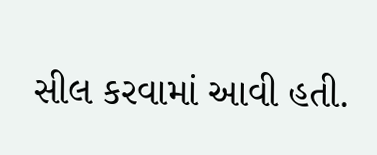સીલ કરવામાં આવી હતી.